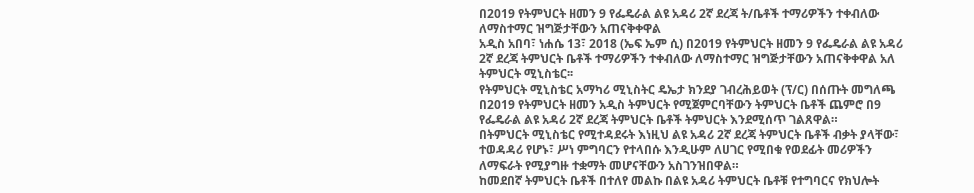በ2019 የትምህርት ዘመን 9 የፌዴራል ልዩ አዳሪ 2ኛ ደረጃ ት/ቤቶች ተማሪዎችን ተቀብለው ለማስተማር ዝግጅታቸውን አጠናቅቀዋል
አዲስ አበባ፣ ነሐሴ 13፣ 2018 (ኤፍ ኤም ሲ) በ2019 የትምህርት ዘመን 9 የፌዴራል ልዩ አዳሪ 2ኛ ደረጃ ትምህርት ቤቶች ተማሪዎችን ተቀብለው ለማስተማር ዝግጅታቸውን አጠናቅቀዋል አለ ትምህርት ሚኒስቴር፡፡
የትምህርት ሚኒስቴር አማካሪ ሚኒስትር ዴኤታ ክንደያ ገብረሕይወት (ፕ/ር) በሰጡት መግለጫ በ2019 የትምህርት ዘመን አዲስ ትምህርት የሚጀምርባቸውን ትምህርት ቤቶች ጨምሮ በ9 የፌዴራል ልዩ አዳሪ 2ኛ ደረጃ ትምህርት ቤቶች ትምህርት እንደሚሰጥ ገልጸዋል።
በትምህርት ሚኒስቴር የሚተዳደሩት እነዚህ ልዩ አዳሪ 2ኛ ደረጃ ትምህርት ቤቶች ብቃት ያላቸው፣ ተወዳዳሪ የሆኑ፣ ሥነ ምግባርን የተላበሱ እንዲሁም ለሀገር የሚበቁ የወደፊት መሪዎችን ለማፍራት የሚያግዙ ተቋማት መሆናቸውን አስገንዝበዋል።
ከመደበኛ ትምህርት ቤቶች በተለየ መልኩ በልዩ አዳሪ ትምህርት ቤቶቹ የተግባርና የክህሎት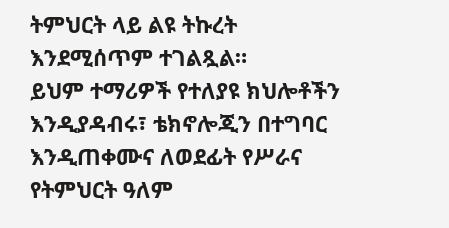ትምህርት ላይ ልዩ ትኩረት እንደሚሰጥም ተገልጿል።
ይህም ተማሪዎች የተለያዩ ክህሎቶችን እንዲያዳብሩ፣ ቴክኖሎጂን በተግባር እንዲጠቀሙና ለወደፊት የሥራና የትምህርት ዓለም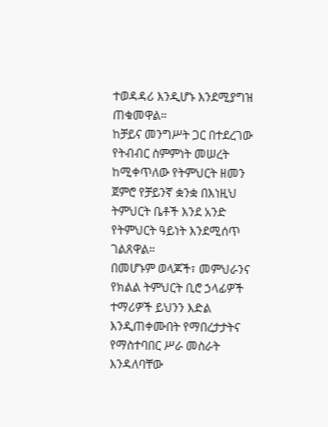ተወዳዳሪ እንዲሆኑ እንደሚያግዝ ጠቁመዋል።
ከቻይና መንግሥት ጋር በተደረገው የትብብር ስምምነት መሠረት ከሚቀጥለው የትምህርት ዘመን ጀምሮ የቻይንኛ ቋንቋ በእነዚህ ትምህርት ቤቶች እንደ አንድ የትምህርት ዓይነት እንደሚሰጥ ገልጸዋል።
በመሆኑም ወላጆች፣ መምህራንና የክልል ትምህርት ቢሮ ኃላፊዎች ተማሪዎች ይህንን እድል እንዲጠቀሙበት የማበረታታትና የማስተባበር ሥራ መስራት እንዳለባቸው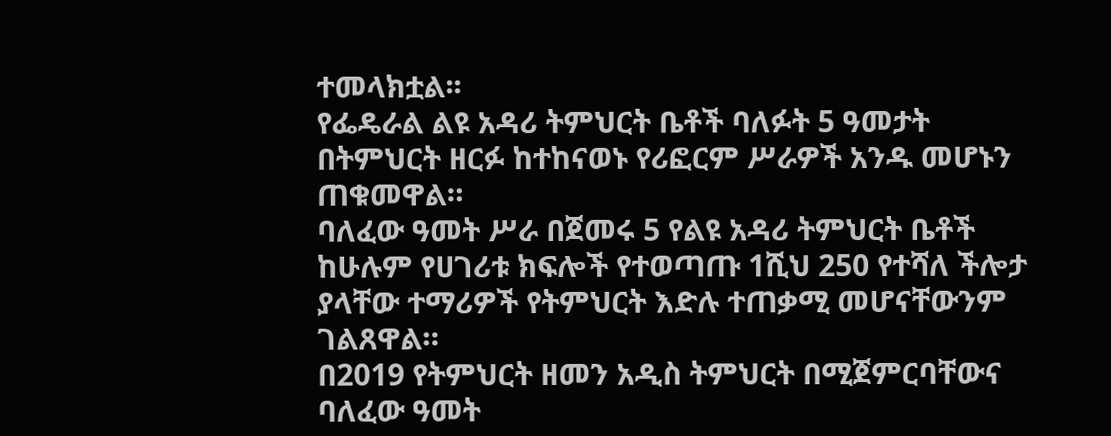ተመላክቷል፡፡
የፌዴራል ልዩ አዳሪ ትምህርት ቤቶች ባለፉት 5 ዓመታት በትምህርት ዘርፉ ከተከናወኑ የሪፎርም ሥራዎች አንዱ መሆኑን ጠቁመዋል።
ባለፈው ዓመት ሥራ በጀመሩ 5 የልዩ አዳሪ ትምህርት ቤቶች ከሁሉም የሀገሪቱ ክፍሎች የተወጣጡ 1ሺህ 250 የተሻለ ችሎታ ያላቸው ተማሪዎች የትምህርት እድሉ ተጠቃሚ መሆናቸውንም ገልጸዋል።
በ2019 የትምህርት ዘመን አዲስ ትምህርት በሚጀምርባቸውና ባለፈው ዓመት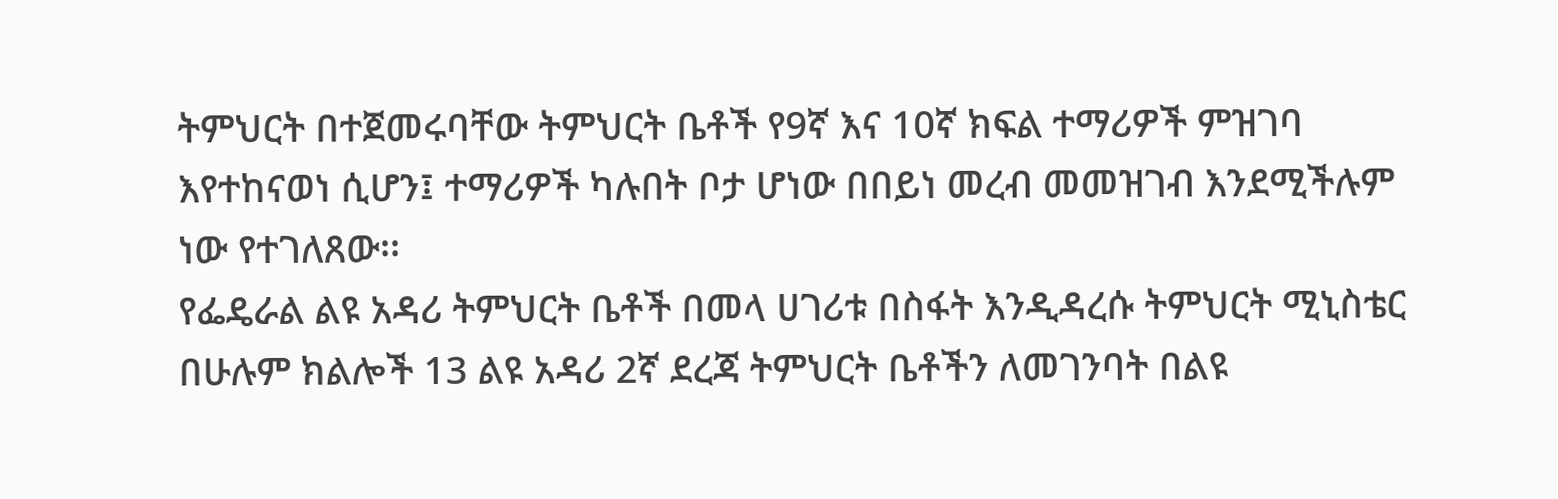ትምህርት በተጀመሩባቸው ትምህርት ቤቶች የ9ኛ እና 10ኛ ክፍል ተማሪዎች ምዝገባ እየተከናወነ ሲሆን፤ ተማሪዎች ካሉበት ቦታ ሆነው በበይነ መረብ መመዝገብ እንደሚችሉም ነው የተገለጸው፡፡
የፌዴራል ልዩ አዳሪ ትምህርት ቤቶች በመላ ሀገሪቱ በስፋት እንዲዳረሱ ትምህርት ሚኒስቴር በሁሉም ክልሎች 13 ልዩ አዳሪ 2ኛ ደረጃ ትምህርት ቤቶችን ለመገንባት በልዩ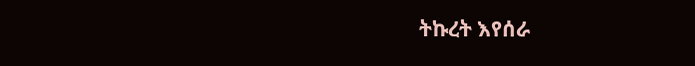ትኩረት እየሰራ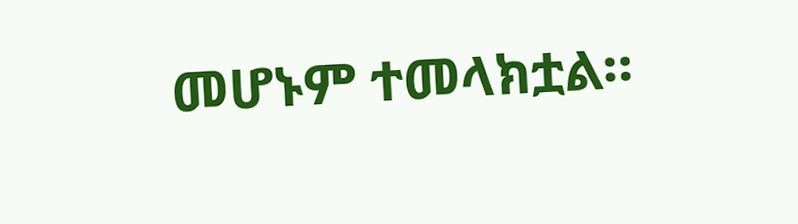መሆኑም ተመላክቷል።